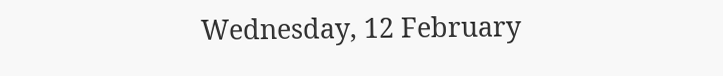Wednesday, 12 February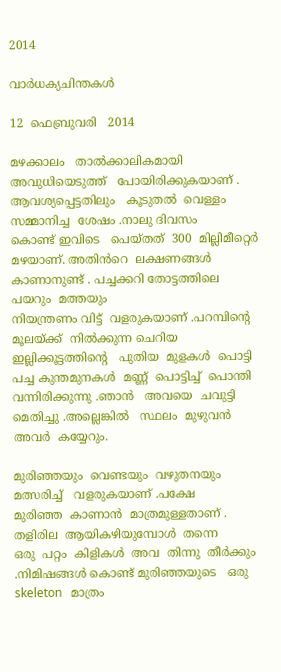2014

വാർധക്യചിന്തകൾ

12  ഫെബ്രുവരി   2014

മഴക്കാലം   താൽക്കാലികമായി   അവുധിയെടുത്ത്   പോയിരിക്കുകയാണ് .
ആവശ്യപ്പെട്ടതിലും   കൂടുതൽ  വെള്ളം  സമ്മാനിച്ച  ശേഷം .നാലു ദിവസം
കൊണ്ട് ഇവിടെ   പെയ്തത്  300  മില്ലിമീറ്റെർ  മഴയാണ്. അതിൻറെ  ലക്ഷണങ്ങൾ   കാണാനുണ്ട് . പച്ചക്കറി തോട്ടത്തിലെ   പയറും  മത്തയും
നിയന്ത്രണം വിട്ട്  വളരുകയാണ് .പറമ്പിന്റെ  മൂലയ്ക്ക്  നിൽക്കുന്ന ചെറിയ  ഇല്ലിക്കൂട്ടത്തിന്റെ   പുതിയ  മുളകൾ  പൊട്ടി  പച്ച കുന്തമുനകൾ  മണ്ണ്  പൊട്ടിച്ച്‌  പൊന്തി  വന്നിരിക്കുന്നു .ഞാൻ   അവയെ  ചവുട്ടി  മെതിച്ചു .അല്ലെങ്കിൽ   സ്ഥലം  മുഴുവൻ  അവർ  കയ്യേറും.

മുരിഞ്ഞയും  വെണ്ടയും  വഴുതനയും   മത്സരിച്ച്   വളരുകയാണ് .പക്ഷേ
മുരിഞ്ഞ  കാണാൻ  മാത്രമുള്ളതാണ് . തളിരില  ആയികഴിയുമ്പോൾ  തന്നെ
ഒരു  പറ്റം  കിളികൾ  അവ  തിന്നു  തീർക്കും .നിമിഷങ്ങൾ കൊണ്ട് മുരിഞ്ഞയുടെ   ഒരു  skeleton   മാത്രം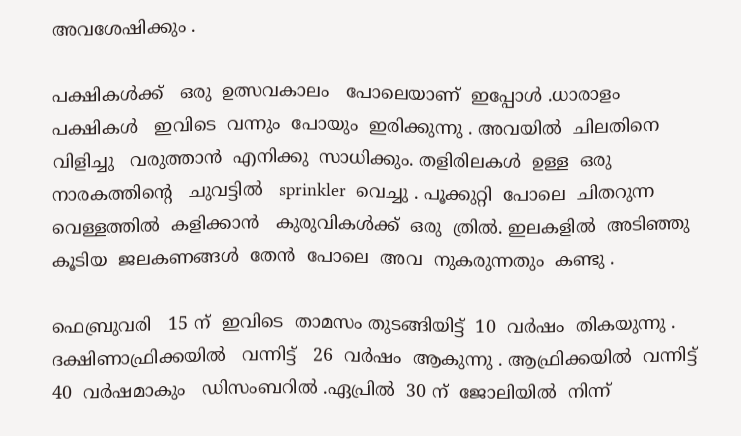അവശേഷിക്കും .

പക്ഷികൾക്ക്   ഒരു  ഉത്സവകാലം   പോലെയാണ്  ഇപ്പോൾ .ധാരാളം
പക്ഷികൾ   ഇവിടെ  വന്നും  പോയും  ഇരിക്കുന്നു . അവയിൽ  ചിലതിനെ
വിളിച്ചു   വരുത്താൻ  എനിക്കു  സാധിക്കും. തളിരിലകൾ  ഉള്ള  ഒരു
നാരകത്തിന്റെ   ചുവട്ടിൽ   sprinkler  വെച്ചു . പൂക്കുറ്റി  പോലെ  ചിതറുന്ന
വെള്ളത്തിൽ  കളിക്കാൻ   കുരുവികൾക്ക്  ഒരു  ത്രിൽ. ഇലകളിൽ  അടിഞ്ഞു
കൂടിയ  ജലകണങ്ങൾ  തേൻ  പോലെ  അവ  നുകരുന്നതും  കണ്ടു .

ഫെബ്രുവരി   15 ന്  ഇവിടെ  താമസം തുടങ്ങിയിട്ട്  10  വർഷം  തികയുന്നു .
ദക്ഷിണാഫ്രിക്കയിൽ   വന്നിട്ട്   26  വർഷം  ആകുന്നു . ആഫ്രിക്കയിൽ  വന്നിട്ട്
40  വർഷമാകും   ഡിസംബറിൽ .ഏപ്രിൽ  30 ന്  ജോലിയിൽ  നിന്ന്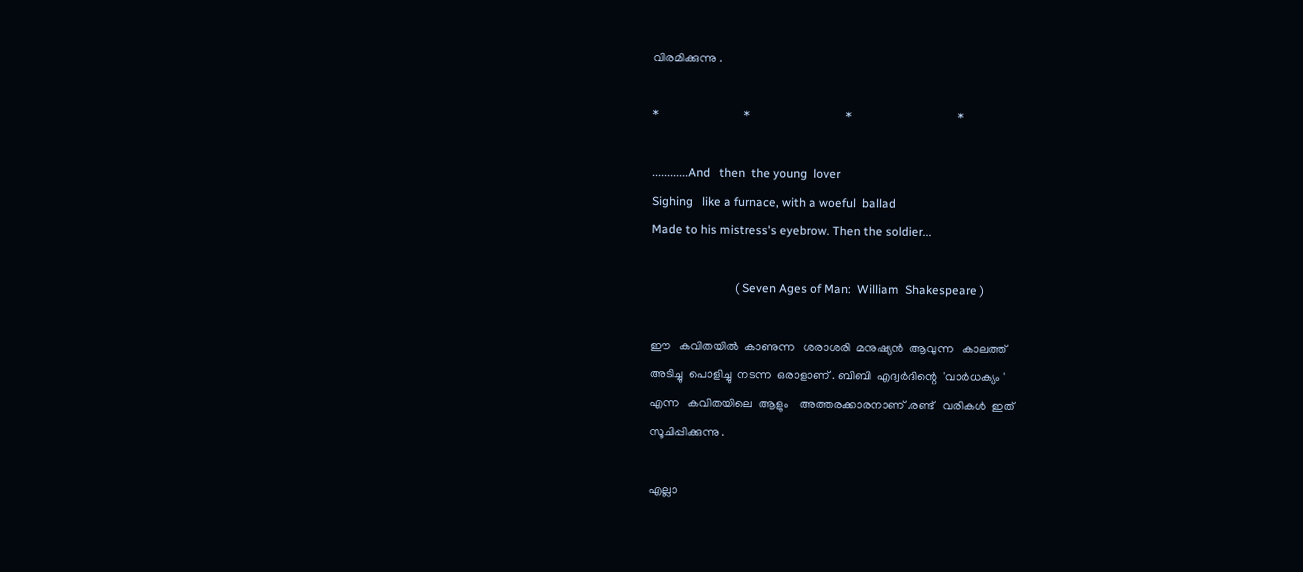വിരമിക്കുന്നു .

*                             *                                 *                                    *

............And   then  the young  lover
Sighing   like a furnace, with a woeful  ballad
Made to his mistress's eyebrow. Then the soldier...

                            ( Seven Ages of Man:  William  Shakespeare )

ഈ   കവിതയിൽ  കാണുന്ന   ശരാശരി  മനുഷ്യൻ  ആവുന്ന   കാലത്ത്
അടിച്ചു  പൊളിച്ചു  നടന്ന  ഒരാളാണ് . ബിബി  എദ്വർദിന്റെ  'വാർധക്യം '
എന്ന   കവിതയിലെ  ആളും    അത്തരക്കാരനാണ് .രണ്ട്   വരികൾ  ഇത്
സൂചിപ്പിക്കുന്നു .

എല്ലാ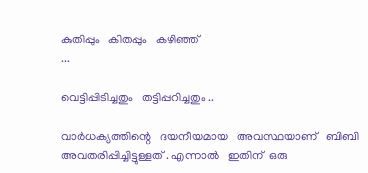കുതിപ്പും   കിതപ്പും   കഴിഞ്ഞ്
...

വെട്ടിപ്പിടിച്ചതും   തട്ടിപ്പറിച്ചതും ..

വാർധക്യത്തിന്റെ   ദയനീയമായ   അവസ്ഥയാണ്‌   ബിബി  അവതരിപ്പിച്ചിട്ടുള്ളത് . എന്നാൽ   ഇതിന്  ഒരു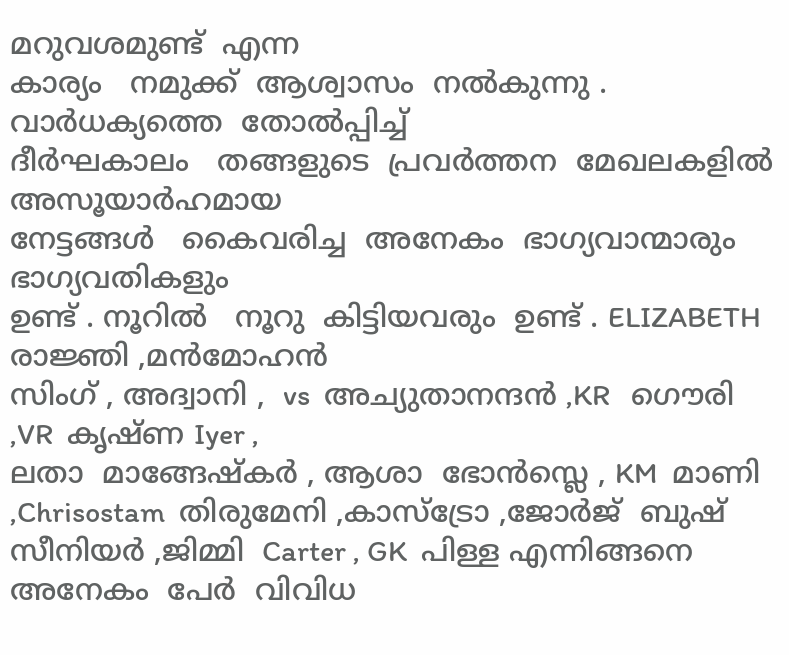മറുവശമുണ്ട്  എന്ന
കാര്യം   നമുക്ക്  ആശ്വാസം  നൽകുന്നു . വാർധക്യത്തെ  തോൽപ്പിച്ച്
ദീർഘകാലം   തങ്ങളുടെ  പ്രവർത്തന  മേഖലകളിൽ  അസൂയാർഹമായ
നേട്ടങ്ങൾ   കൈവരിച്ച  അനേകം  ഭാഗ്യവാന്മാരും   ഭാഗ്യവതികളും
ഉണ്ട് . നൂറിൽ   നൂറു  കിട്ടിയവരും  ഉണ്ട് . ELIZABETH  രാജ്ഞി ,മൻമോഹൻ
സിംഗ് , അദ്വാനി ,  vs  അച്യുതാനന്ദൻ ,KR   ഗൌരി ,VR  കൃഷ്ണ Iyer ,
ലതാ  മാങ്ങേഷ്കർ , ആശാ  ഭോൻസ്ലെ , KM  മാണി ,Chrisostam  തിരുമേനി ,കാസ്ട്രോ ,ജോർജ്  ബുഷ്‌   സീനിയർ ,ജിമ്മി  Carter , GK  പിള്ള എന്നിങ്ങനെ
അനേകം  പേർ  വിവിധ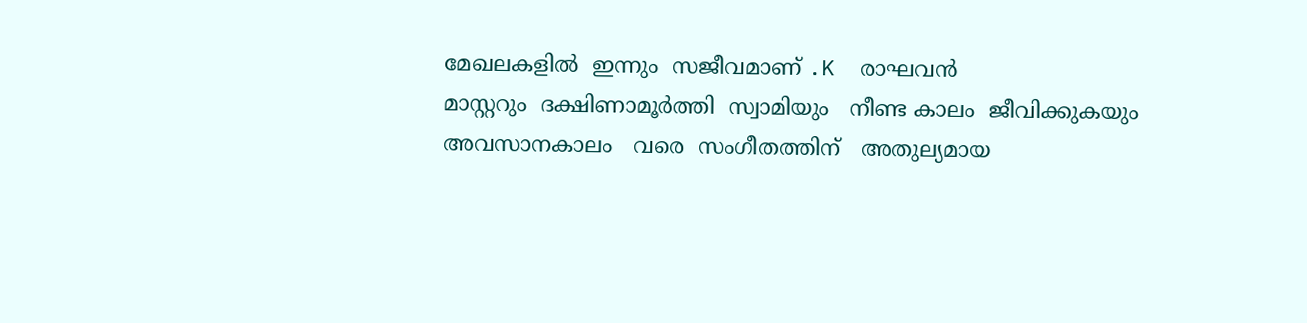മേഖലകളിൽ  ഇന്നും  സജീവമാണ് .K  രാഘവൻ
മാസ്റ്ററും  ദക്ഷിണാമൂർത്തി  സ്വാമിയും   നീണ്ട കാലം  ജീവിക്കുകയും
അവസാനകാലം   വരെ  സംഗീതത്തിന്   അതുല്യമായ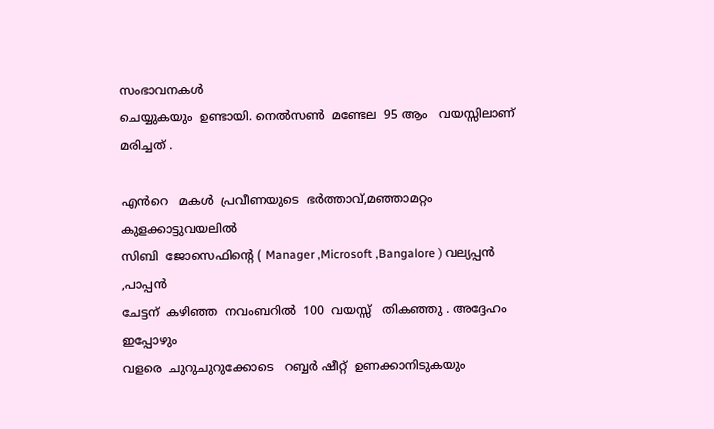സംഭാവനകൾ
ചെയ്യുകയും  ഉണ്ടായി. നെൽസണ്‍  മണ്ടേല  95 ആം   വയസ്സിലാണ്  മരിച്ചത് .

എൻറെ   മകൾ  പ്രവീണയുടെ  ഭർത്താവ്,മഞ്ഞാമറ്റം  കുളക്കാട്ടുവയലിൽ
സിബി  ജോസെഫിന്റെ ( Manager ,Microsoft ,Bangalore ) വല്യപ്പൻ ,പാപ്പൻ
ചേട്ടന്  കഴിഞ്ഞ  നവംബറിൽ  100  വയസ്സ്   തികഞ്ഞു . അദ്ദേഹം  ഇപ്പോഴും
വളരെ  ചുറുചുറുക്കോടെ   റബ്ബർ ഷീറ്റ്  ഉണക്കാനിടുകയും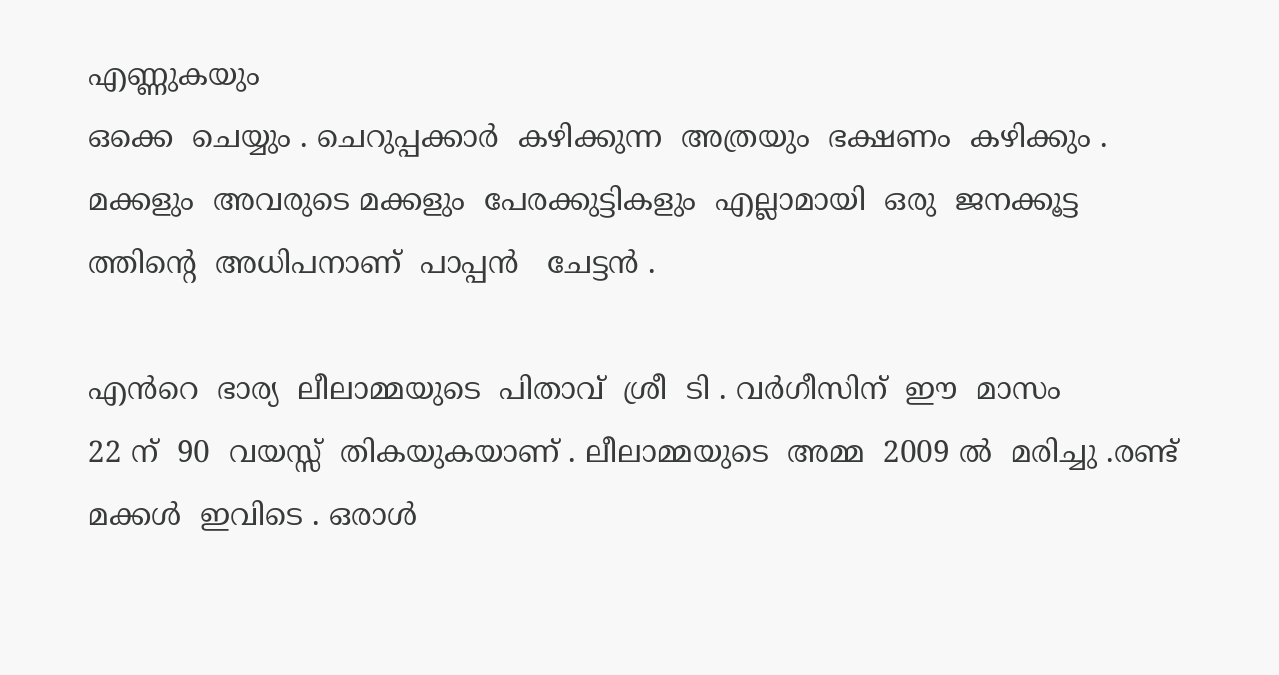എണ്ണുകയും
ഒക്കെ  ചെയ്യും . ചെറുപ്പക്കാർ  കഴിക്കുന്ന  അത്രയും  ഭക്ഷണം  കഴിക്കും .
മക്കളും  അവരുടെ മക്കളും  പേരക്കുട്ടികളും  എല്ലാമായി  ഒരു  ജനക്കൂട്ട ത്തിന്റെ  അധിപനാണ്  പാപ്പൻ   ചേട്ടൻ .

എൻറെ  ഭാര്യ  ലീലാമ്മയുടെ  പിതാവ്  ശ്രീ  ടി . വർഗീസിന്  ഈ  മാസം
22 ന്  90  വയസ്സ്  തികയുകയാണ് . ലീലാമ്മയുടെ  അമ്മ  2009 ൽ  മരിച്ചു .രണ്ട്
മക്കൾ  ഇവിടെ . ഒരാൾ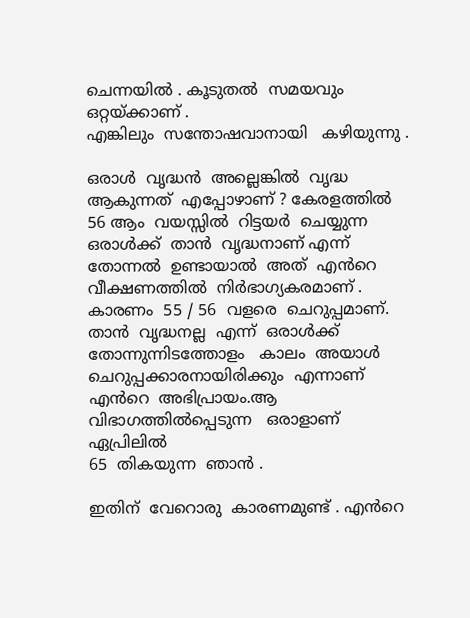ചെന്നയിൽ . കൂടുതൽ  സമയവും  ഒറ്റയ്ക്കാണ് .
എങ്കിലും  സന്തോഷവാനായി   കഴിയുന്നു .

ഒരാൾ  വൃദ്ധൻ  അല്ലെങ്കിൽ  വൃദ്ധ  ആകുന്നത്‌  എപ്പോഴാണ് ? കേരളത്തിൽ
56 ആം  വയസ്സിൽ  റിട്ടയർ  ചെയ്യുന്ന  ഒരാൾക്ക്  താൻ  വൃദ്ധനാണ് എന്ന്
തോന്നൽ  ഉണ്ടായാൽ  അത്  എൻറെ  വീക്ഷണത്തിൽ  നിർഭാഗ്യകരമാണ് .
കാരണം  55 / 56  വളരെ  ചെറുപ്പമാണ്. താൻ  വൃദ്ധനല്ല  എന്ന്  ഒരാൾക്ക്
തോന്നുന്നിടത്തോളം   കാലം  അയാൾ  ചെറുപ്പക്കാരനായിരിക്കും  എന്നാണ്
എൻറെ  അഭിപ്രായം.ആ  വിഭാഗത്തിൽപ്പെടുന്ന   ഒരാളാണ്   ഏപ്രിലിൽ
65  തികയുന്ന  ഞാൻ .

ഇതിന്  വേറൊരു  കാരണമുണ്ട് . എൻറെ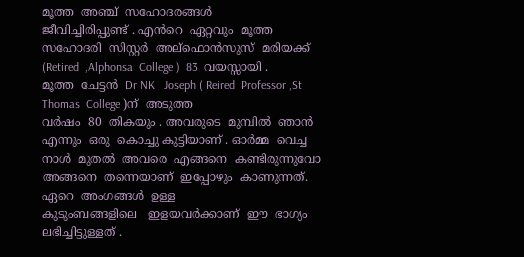മൂത്ത  അഞ്ച്  സഹോദരങ്ങൾ
ജീവിച്ചിരിപ്പുണ്ട് . എൻറെ  ഏറ്റവും  മൂത്ത  സഹോദരി  സിസ്റ്റർ  അല്ഫൊൻസുസ്  മരിയക്ക് (Retired  ,Alphonsa  College )  83  വയസ്സായി .
മൂത്ത  ചേട്ടൻ  Dr NK   Joseph ( Reired  Professor ,St Thomas  College )ന്  അടുത്ത
വർഷം  80  തികയും . അവരുടെ  മുമ്പിൽ  ഞാൻ എന്നും  ഒരു  കൊച്ചു കുട്ടിയാണ് . ഓർമ്മ  വെച്ച  നാൾ  മുതൽ  അവരെ  എങ്ങനെ  കണ്ടിരുന്നുവോ  അങ്ങനെ  തന്നെയാണ്  ഇപ്പോഴും  കാണുന്നത്. ഏറെ  അംഗങ്ങൾ  ഉള്ള
കുടുംബങ്ങളിലെ   ഇളയവർക്കാണ്  ഈ  ഭാഗ്യം  ലഭിച്ചിട്ടുള്ളത് .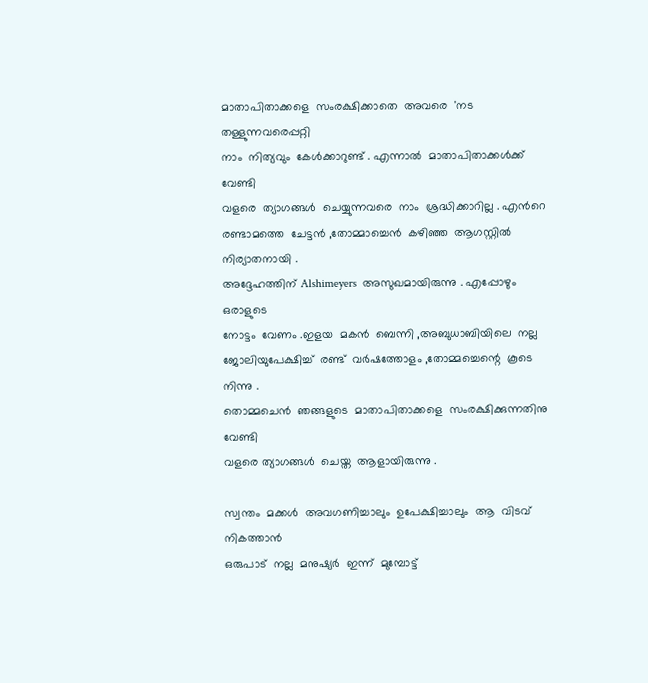മാതാപിതാക്കളെ  സംരക്ഷിക്കാതെ  അവരെ  'നട തള്ളുന്നവരെപ്പറ്റി
നാം  നിത്യവും  കേൾക്കാറുണ്ട് . എന്നാൽ  മാതാപിതാക്കൾക്ക്  വേണ്ടി
വളരെ  ത്യാഗങ്ങൾ  ചെയ്യുന്നവരെ  നാം  ശ്രദ്ധിക്കാറില്ല . എൻറെ  രണ്ടാമത്തെ  ചേട്ടൻ ,തോമ്മാച്ചെൻ  കഴിഞ്ഞ  ആഗസ്റ്റിൽ  നിര്യാതനായി .
അദ്ദേഹത്തിന് Alshimeyers  അസുഖമായിരുന്നു . എപ്പോഴും  ഒരാളുടെ
നോട്ടം  വേണം .ഇളയ  മകൻ  ബെന്നി ,അബുധാബിയിലെ  നല്ല  ജോലിയുപേക്ഷിച്ച്‌  രണ്ട്  വർഷത്തോളം ,തോമ്മച്ചെന്റെ  കൂടെ  നിന്നു .
തൊമ്മചെൻ  ഞങ്ങളുടെ  മാതാപിതാക്കളെ  സംരക്ഷിക്കുന്നതിനു  വേണ്ടി
വളരെ ത്യാഗങ്ങൾ  ചെയ്ത  ആളായിരുന്നു .

സ്വന്തം  മക്കൾ  അവഗണിച്ചാലും  ഉപേക്ഷിച്ചാലും  ആ  വിടവ്  നികത്താൻ
ഒരുപാട്  നല്ല  മനുഷ്യർ  ഇന്ന്  മുമ്പോട്ട്‌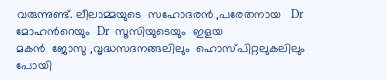വരുന്നുണ്ട്. ലീലാമ്മയുടെ  സഹോദരൻ ,പരേതനായ   Dr  മോഹൻറെയും  Dr  സൂസിയുടെയും  ഇളയ
മകൻ  ജോസു ,വൃദ്ധസദനങ്ങലിലും  ഹൊസ്പിറ്റലുകലിലും  പോയി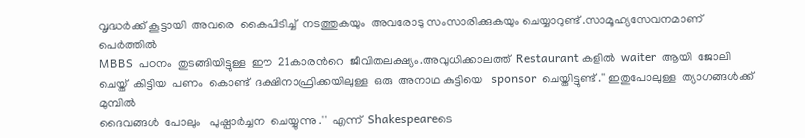വൃദ്ധർക്ക് കൂട്ടായി  അവരെ  കൈപിടിച്ച്  നടത്തുകയും  അവരോടു സംസാരിക്കുകയും ചെയ്യാറുണ്ട് .സാമൂഹ്യസേവനമാണ്  പെർത്തിൽ
MBBS  പഠനം  തുടങ്ങിയിട്ടുള്ള  ഈ  21കാരൻറെ  ജീവിതലക്ഷ്യം.അവുധിക്കാലത്ത്  Restaurant കളിൽ  waiter  ആയി  ജോലി ചെയ്ത്  കിട്ടിയ  പണം  കൊണ്ട്  ദക്ഷിനാഫ്രിക്കയിലുള്ള  ഒരു  അനാഥ കുട്ടിയെ   sponsor  ചെയ്തിട്ടുണ്ട് .'' ഇതുപോലുള്ള  ത്യാഗങ്ങൾക്ക്  മുമ്പിൽ
ദൈവങ്ങൾ  പോലും   പുഷ്പാർച്ചന  ചെയ്യുന്നു .''  എന്ന്  Shakespeareടെ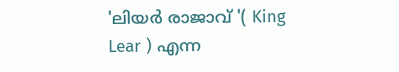'ലിയർ രാജാവ്‌ '( King  Lear ) എന്ന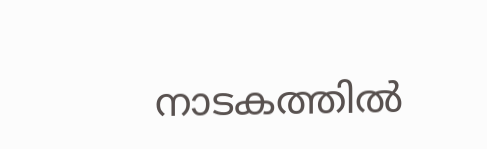നാടകത്തിൽ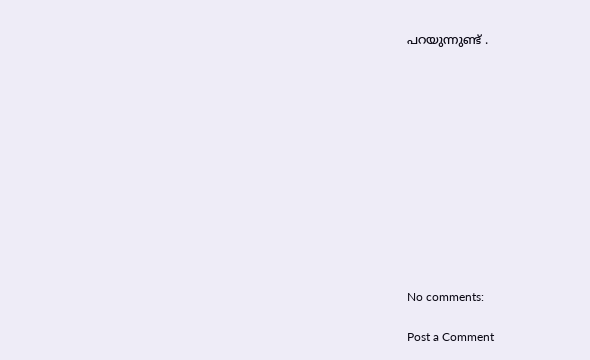പറയുന്നുണ്ട് .












No comments:

Post a Comment